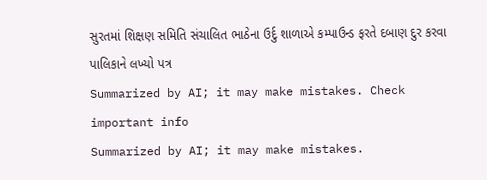સુરતમાં શિક્ષણ સમિતિ સંચાલિત ભાઠેના ઉર્દુ શાળાએ કમ્પાઉન્ડ ફરતે દબાણ દુર કરવા પાલિકાને લખ્યો પત્ર
Summarized by AI; it may make mistakes. Check important info
Summarized by AI; it may make mistakes.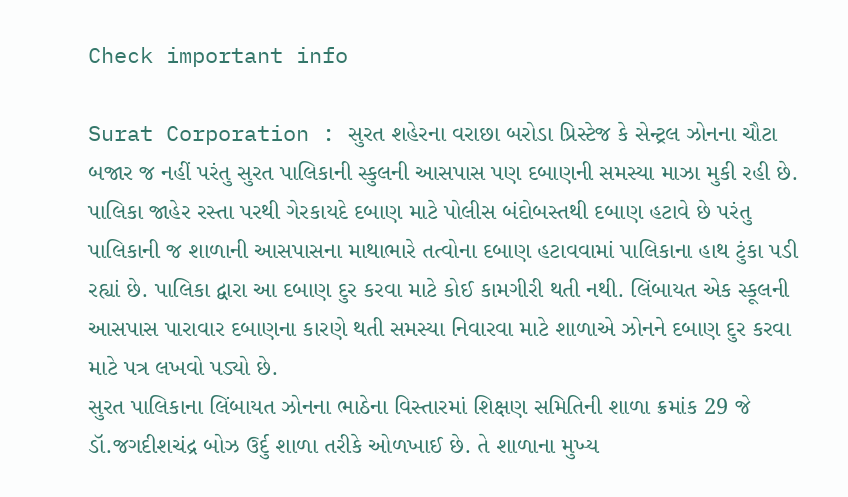Check important info

Surat Corporation : સુરત શહેરના વરાછા બરોડા પ્રિસ્ટેજ કે સેન્ટ્રલ ઝોનના ચૌટા બજાર જ નહીં પરંતુ સુરત પાલિકાની સ્કુલની આસપાસ પણ દબાણની સમસ્યા માઝા મુકી રહી છે. પાલિકા જાહેર રસ્તા પરથી ગેરકાયદે દબાણ માટે પોલીસ બંદોબસ્તથી દબાણ હટાવે છે પરંતુ પાલિકાની જ શાળાની આસપાસના માથાભારે તત્વોના દબાણ હટાવવામાં પાલિકાના હાથ ટુંકા પડી રહ્યાં છે. પાલિકા દ્વારા આ દબાણ દુર કરવા માટે કોઈ કામગીરી થતી નથી. લિંબાયત એક સ્કૂલની આસપાસ પારાવાર દબાણના કારણે થતી સમસ્યા નિવારવા માટે શાળાએ ઝોનને દબાણ દુર કરવા માટે પત્ર લખવો પડ્યો છે.
સુરત પાલિકાના લિંબાયત ઝોનના ભાઠેના વિસ્તારમાં શિક્ષણ સમિતિની શાળા ક્રમાંક 29 જે ડૉ.જગદીશચંદ્ર બોઝ ઉર્દુ શાળા તરીકે ઓળખાઈ છે. તે શાળાના મુખ્ય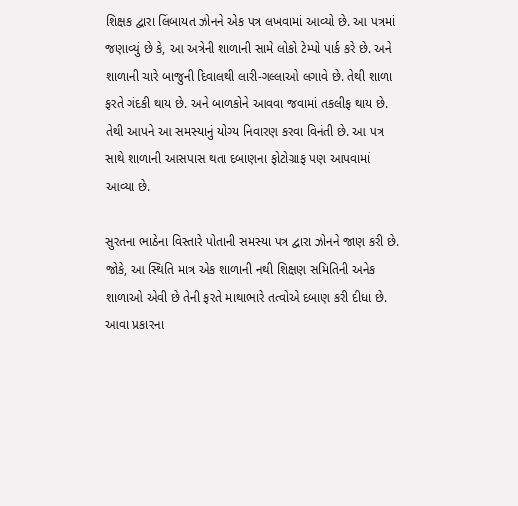શિક્ષક દ્વારા લિંબાયત ઝોનને એક પત્ર લખવામાં આવ્યો છે. આ પત્રમાં જણાવ્યું છે કે, આ અત્રેની શાળાની સામે લોકો ટેમ્પો પાર્ક કરે છે. અને શાળાની ચારે બાજુની દિવાલથી લારી-ગલ્લાઓ લગાવે છે. તેથી શાળા ફરતે ગંદકી થાય છે. અને બાળકોને આવવા જવામાં તકલીફ થાય છે. તેથી આપને આ સમસ્યાનું યોગ્ય નિવારણ કરવા વિનંતી છે. આ પત્ર સાથે શાળાની આસપાસ થતા દબાણના ફોટોગ્રાફ પણ આપવામાં આવ્યા છે.

સુરતના ભાઠેના વિસ્તારે પોતાની સમસ્યા પત્ર દ્વારા ઝોનને જાણ કરી છે. જોકે, આ સ્થિતિ માત્ર એક શાળાની નથી શિક્ષણ સમિતિની અનેક શાળાઓ એવી છે તેની ફરતે માથાભારે તત્વોએ દબાણ કરી દીધા છે. આવા પ્રકારના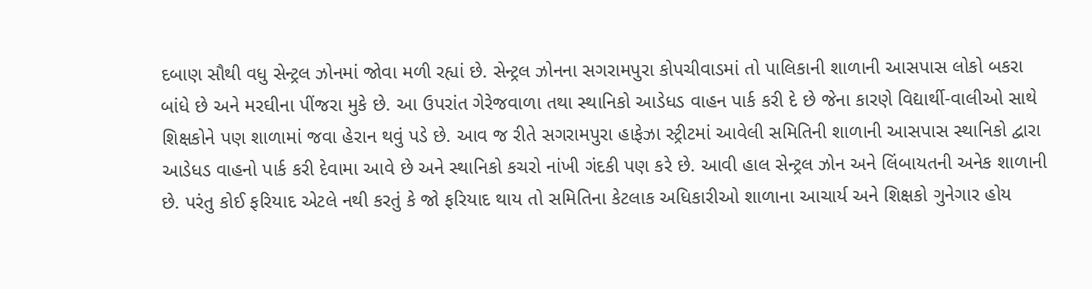દબાણ સૌથી વધુ સેન્ટ્રલ ઝોનમાં જોવા મળી રહ્યાં છે. સેન્ટ્રલ ઝોનના સગરામપુરા કોપચીવાડમાં તો પાલિકાની શાળાની આસપાસ લોકો બકરા બાંધે છે અને મરઘીના પીંજરા મુકે છે. આ ઉપરાંત ગેરેજવાળા તથા સ્થાનિકો આડેધડ વાહન પાર્ક કરી દે છે જેના કારણે વિદ્યાર્થી-વાલીઓ સાથે શિક્ષકોને પણ શાળામાં જવા હેરાન થવું પડે છે. આવ જ રીતે સગરામપુરા હાફેઝા સ્ટ્રીટમાં આવેલી સમિતિની શાળાની આસપાસ સ્થાનિકો દ્વારા આડેધડ વાહનો પાર્ક કરી દેવામા આવે છે અને સ્થાનિકો કચરો નાંખી ગંદકી પણ કરે છે. આવી હાલ સેન્ટ્રલ ઝોન અને લિંબાયતની અનેક શાળાની છે. પરંતુ કોઈ ફરિયાદ એટલે નથી કરતું કે જો ફરિયાદ થાય તો સમિતિના કેટલાક અધિકારીઓ શાળાના આચાર્ય અને શિક્ષકો ગુનેગાર હોય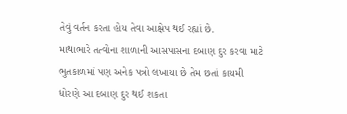તેવું વર્તન કરતા હોય તેવા આક્ષેપ થઈ રહ્યાં છે.
માથાભારે તત્વોના શાળાની આસપાસના દબાણ દુર કરવા માટે ભુતકાળમાં પણ અનેક પત્રો લખાયા છે તેમ છતાં કાયમી ધોરણે આ દબાણ દુર થઈ શકતા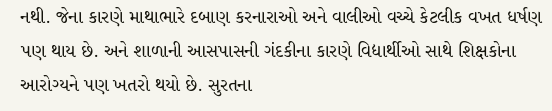નથી. જેના કારણે માથાભારે દબાણ કરનારાઓ અને વાલીઓ વચ્ચે કેટલીક વખત ધર્ષણ પણ થાય છે. અને શાળાની આસપાસની ગંદકીના કારણે વિદ્યાર્થીઓ સાથે શિક્ષકોના આરોગ્યને પણ ખતરો થયો છે. સુરતના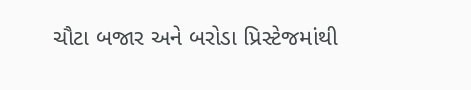ચૌટા બજાર અને બરોડા પ્રિસ્ટેજમાંથી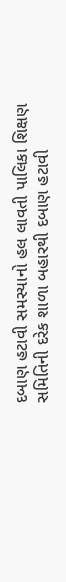દબાણ હટાવી સમસ્યાનો હલ લાવતી પાલિકા શિક્ષણ સમિતિની દરેક શાળા બહારથી દબાણ હટાવી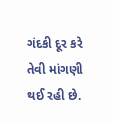ગંદકી દૂર કરે તેવી માંગણી થઈ રહી છે.